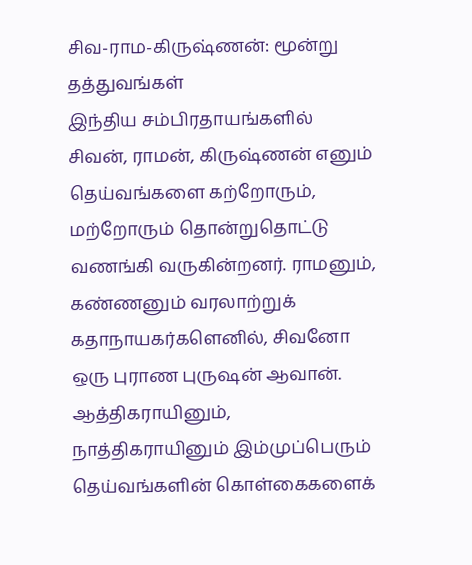சிவ-ராம-கிருஷ்ணன்: மூன்று தத்துவங்கள்
இந்திய சம்பிரதாயங்களில் சிவன், ராமன், கிருஷ்ணன் எனும் தெய்வங்களை கற்றோரும், மற்றோரும் தொன்றுதொட்டு வணங்கி வருகின்றனர். ராமனும், கண்ணனும் வரலாற்றுக் கதாநாயகர்களெனில், சிவனோ ஒரு புராண புருஷன் ஆவான். ஆத்திகராயினும், நாத்திகராயினும் இம்முப்பெரும் தெய்வங்களின் கொள்கைகளைக்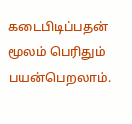கடைபிடிப்பதன் மூலம் பெரிதும் பயன்பெறலாம்.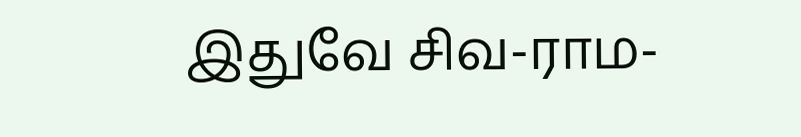இதுவே சிவ-ராம-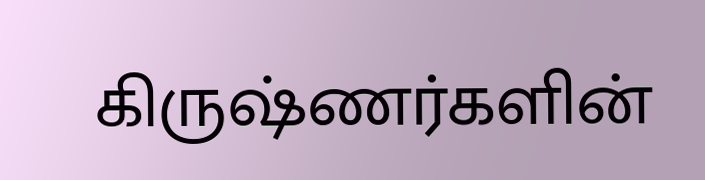கிருஷ்ணர்களின்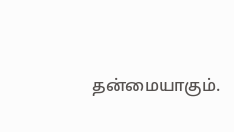தன்மையாகும்.